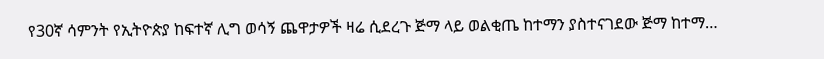የ30ኛ ሳምንት የኢትዮጵያ ከፍተኛ ሊግ ወሳኝ ጨዋታዎች ዛሬ ሲደረጉ ጅማ ላይ ወልቂጤ ከተማን ያስተናገደው ጅማ ከተማ…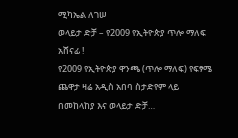ሚካኤል ለገሠ
ወላይታ ድቻ – የ2009 የኢትዮጵያ ጥሎ ማለፍ አሸናፊ !
የ2009 የኢትዮጵያ ዋንጫ (ጥሎ ማለፍ) የፍፃሜ ጨዋታ ዛሬ አዲስ አበባ ስታድየም ላይ በመከላከያ እና ወላይታ ድቻ…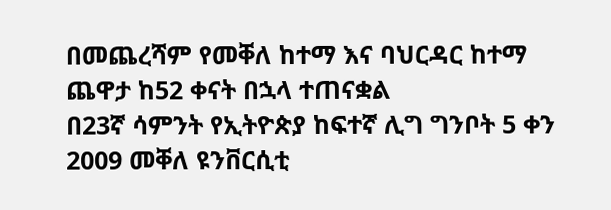በመጨረሻም የመቐለ ከተማ እና ባህርዳር ከተማ ጨዋታ ከ52 ቀናት በኋላ ተጠናቋል
በ23ኛ ሳምንት የኢትዮጵያ ከፍተኛ ሊግ ግንቦት 5 ቀን 2009 መቐለ ዩንቨርሲቲ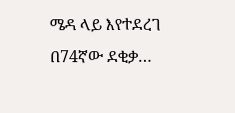ሜዳ ላይ እየተደረገ በ74ኛው ደቂቃ…